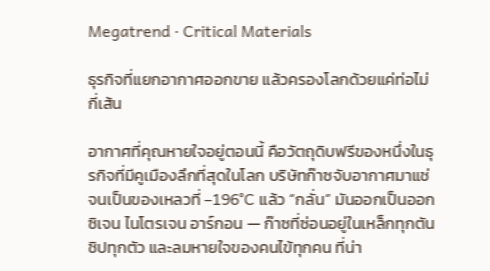Megatrend · Critical Materials

ธุรกิจที่แยกอากาศออกขาย แล้วครองโลกด้วยแค่ท่อไม่กี่เส้น

อากาศที่คุณหายใจอยู่ตอนนี้ คือวัตถุดิบฟรีของหนึ่งในธุรกิจที่มีคูเมืองลึกที่สุดในโลก บริษัทก๊าซจับอากาศมาแช่จนเป็นของเหลวที่ –196°C แล้ว “กลั่น” มันออกเป็นออกซิเจน ไนโตรเจน อาร์กอน — ก๊าซที่ซ่อนอยู่ในเหล็กทุกตัน ชิปทุกตัว และลมหายใจของคนไข้ทุกคน ที่น่า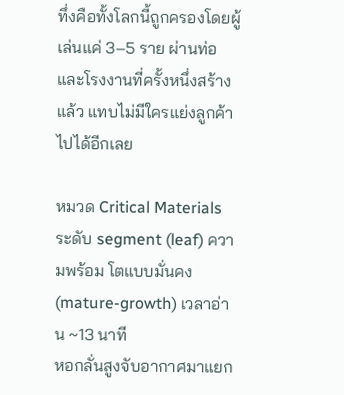ทึ่งคือทั้งโลกนี้ถูกครองโดยผู้เล่นแค่ 3–5 ราย ผ่านท่อและโรงงานที่ครั้งหนึ่งสร้างแล้ว แทบไม่มีใครแย่งลูกค้าไปได้อีกเลย

หมวด Critical Materials ระดับ segment (leaf) ความพร้อม โตแบบมั่นคง (mature-growth) เวลาอ่าน ~13 นาที
หอกลั่นสูงจับอากาศมาแยก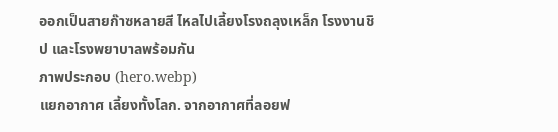ออกเป็นสายก๊าซหลายสี ไหลไปเลี้ยงโรงถลุงเหล็ก โรงงานชิป และโรงพยาบาลพร้อมกัน
ภาพประกอบ (hero.webp)
แยกอากาศ เลี้ยงทั้งโลก. จากอากาศที่ลอยฟ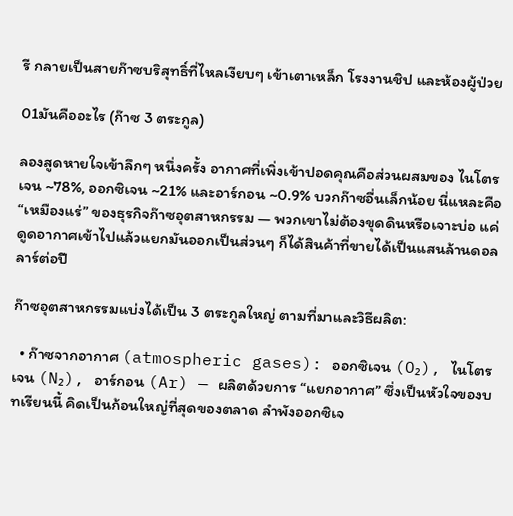รี กลายเป็นสายก๊าซบริสุทธิ์ที่ไหลเงียบๆ เข้าเตาเหล็ก โรงงานชิป และห้องผู้ป่วย

01มันคืออะไร (ก๊าซ 3 ตระกูล)

ลองสูดหายใจเข้าลึกๆ หนึ่งครั้ง อากาศที่เพิ่งเข้าปอดคุณคือส่วนผสมของ ไนโตรเจน ~78%, ออกซิเจน ~21% และอาร์กอน ~0.9% บวกก๊าซอื่นเล็กน้อย นี่แหละคือ “เหมืองแร่” ของธุรกิจก๊าซอุตสาหกรรม — พวกเขาไม่ต้องขุดดินหรือเจาะบ่อ แค่ดูดอากาศเข้าไปแล้วแยกมันออกเป็นส่วนๆ ก็ได้สินค้าที่ขายได้เป็นแสนล้านดอลลาร์ต่อปี

ก๊าซอุตสาหกรรมแบ่งได้เป็น 3 ตระกูลใหญ่ ตามที่มาและวิธีผลิต:

  • ก๊าซจากอากาศ (atmospheric gases): ออกซิเจน (O₂), ไนโตรเจน (N₂), อาร์กอน (Ar) — ผลิตด้วยการ “แยกอากาศ” ซึ่งเป็นหัวใจของบทเรียนนี้ คิดเป็นก้อนใหญ่ที่สุดของตลาด ลำพังออกซิเจ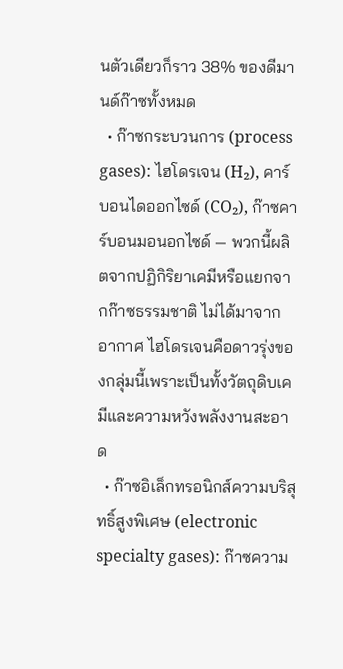นตัวเดียวก็ราว 38% ของดีมานด์ก๊าซทั้งหมด
  • ก๊าซกระบวนการ (process gases): ไฮโดรเจน (H₂), คาร์บอนไดออกไซด์ (CO₂), ก๊าซคาร์บอนมอนอกไซด์ — พวกนี้ผลิตจากปฏิกิริยาเคมีหรือแยกจากก๊าซธรรมชาติ ไม่ได้มาจากอากาศ ไฮโดรเจนคือดาวรุ่งของกลุ่มนี้เพราะเป็นทั้งวัตถุดิบเคมีและความหวังพลังงานสะอาด
  • ก๊าซอิเล็กทรอนิกส์ความบริสุทธิ์สูงพิเศษ (electronic specialty gases): ก๊าซความ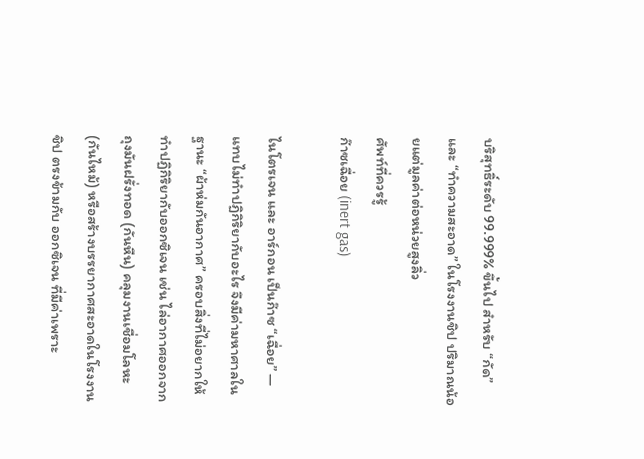บริสุทธิ์ระดับ 99.999% ขึ้นไป สำหรับ “กัด” และ “ทำความสะอาด” ในโรงงานชิป ปริมาณน้อยแต่มูลค่าต่อหน่วยสูงลิ่ว
ศัพท์ที่ควรรู้
ก๊าซเฉื่อย (inert gas)

ไนโตรเจน และ อาร์กอน เป็นก๊าซ “เฉื่อย” — แทบไม่ทำปฏิกิริยากับอะไร จึงมีค่ามหาศาลในฐานะ “ผ้าห่มกันอากาศ” ครอบสิ่งที่ไม่อยากให้ทำปฏิกิริยากับออกซิเจน เช่น ไล่อากาศออกจากถุงมันฝรั่งทอด (กันหืน) คลุมงานเชื่อมโลหะ (กันไหม้) หรือสร้างบรรยากาศสะอาดในโรงงานชิป ตรงข้ามกับ ออกซิเจน ที่มีค่าเพราะ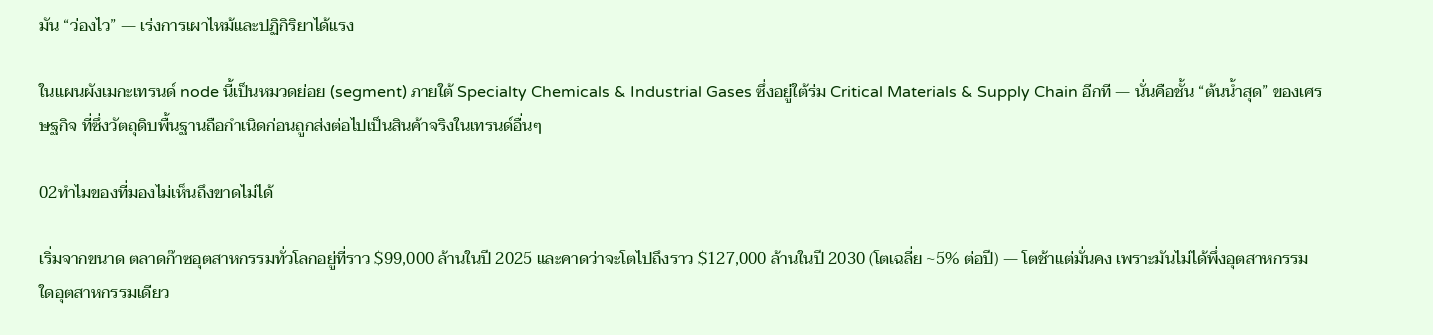มัน “ว่องไว” — เร่งการเผาไหม้และปฏิกิริยาได้แรง

ในแผนผังเมกะเทรนด์ node นี้เป็นหมวดย่อย (segment) ภายใต้ Specialty Chemicals & Industrial Gases ซึ่งอยู่ใต้ร่ม Critical Materials & Supply Chain อีกที — นั่นคือชั้น “ต้นน้ำสุด” ของเศรษฐกิจ ที่ซึ่งวัตถุดิบพื้นฐานถือกำเนิดก่อนถูกส่งต่อไปเป็นสินค้าจริงในเทรนด์อื่นๆ

02ทำไมของที่มองไม่เห็นถึงขาดไม่ได้

เริ่มจากขนาด ตลาดก๊าซอุตสาหกรรมทั่วโลกอยู่ที่ราว $99,000 ล้านในปี 2025 และคาดว่าจะโตไปถึงราว $127,000 ล้านในปี 2030 (โตเฉลี่ย ~5% ต่อปี) — โตช้าแต่มั่นคง เพราะมันไม่ได้พึ่งอุตสาหกรรมใดอุตสาหกรรมเดียว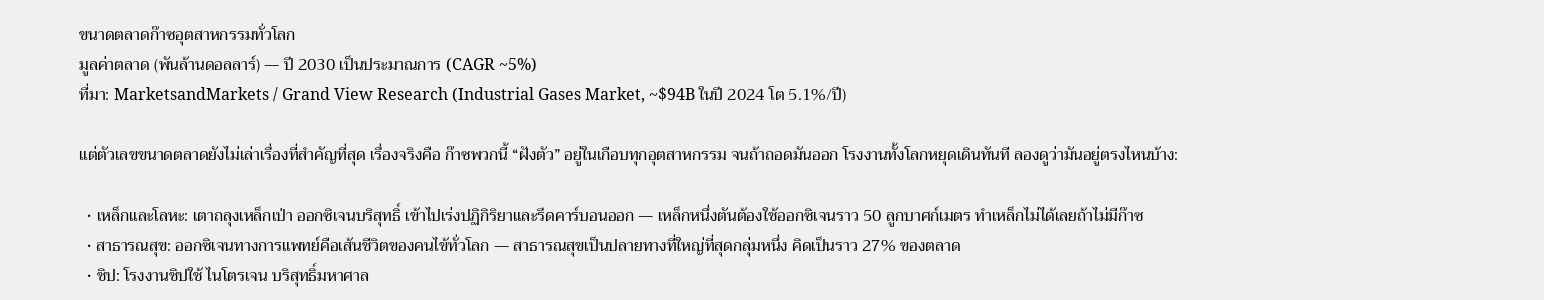ขนาดตลาดก๊าซอุตสาหกรรมทั่วโลก
มูลค่าตลาด (พันล้านดอลลาร์) — ปี 2030 เป็นประมาณการ (CAGR ~5%)
ที่มา: MarketsandMarkets / Grand View Research (Industrial Gases Market, ~$94B ในปี 2024 โต 5.1%/ปี)

แต่ตัวเลขขนาดตลาดยังไม่เล่าเรื่องที่สำคัญที่สุด เรื่องจริงคือ ก๊าซพวกนี้ “ฝังตัว” อยู่ในเกือบทุกอุตสาหกรรม จนถ้าถอดมันออก โรงงานทั้งโลกหยุดเดินทันที ลองดูว่ามันอยู่ตรงไหนบ้าง:

  • เหล็กและโลหะ: เตาถลุงเหล็กเป่า ออกซิเจนบริสุทธิ์ เข้าไปเร่งปฏิกิริยาและรีดคาร์บอนออก — เหล็กหนึ่งตันต้องใช้ออกซิเจนราว 50 ลูกบาศก์เมตร ทำเหล็กไม่ได้เลยถ้าไม่มีก๊าซ
  • สาธารณสุข: ออกซิเจนทางการแพทย์คือเส้นชีวิตของคนไข้ทั่วโลก — สาธารณสุขเป็นปลายทางที่ใหญ่ที่สุดกลุ่มหนึ่ง คิดเป็นราว 27% ของตลาด
  • ชิป: โรงงานชิปใช้ ไนโตรเจน บริสุทธิ์มหาศาล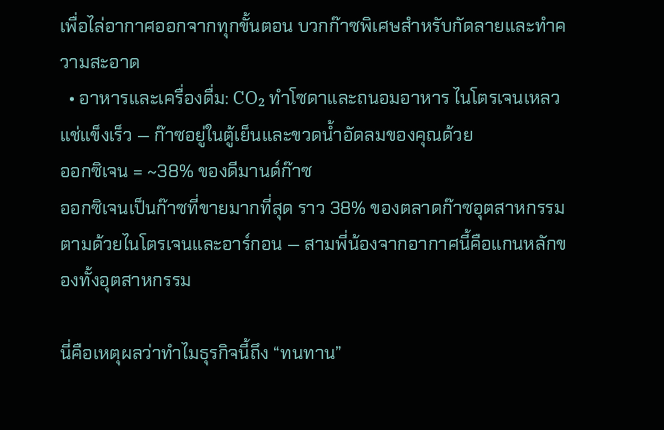เพื่อไล่อากาศออกจากทุกขั้นตอน บวกก๊าซพิเศษสำหรับกัดลายและทำความสะอาด
  • อาหารและเครื่องดื่ม: CO₂ ทำโซดาและถนอมอาหาร ไนโตรเจนเหลวแช่แข็งเร็ว — ก๊าซอยู่ในตู้เย็นและขวดน้ำอัดลมของคุณด้วย
ออกซิเจน = ~38% ของดีมานด์ก๊าซ
ออกซิเจนเป็นก๊าซที่ขายมากที่สุด ราว 38% ของตลาดก๊าซอุตสาหกรรม ตามด้วยไนโตรเจนและอาร์กอน — สามพี่น้องจากอากาศนี้คือแกนหลักของทั้งอุตสาหกรรม

นี่คือเหตุผลว่าทำไมธุรกิจนี้ถึง “ทนทาน”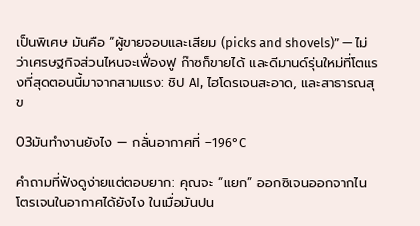เป็นพิเศษ มันคือ “ผู้ขายจอบและเสียม (picks and shovels)” — ไม่ว่าเศรษฐกิจส่วนไหนจะเฟื่องฟู ก๊าซก็ขายได้ และดีมานด์รุ่นใหม่ที่โตแรงที่สุดตอนนี้มาจากสามแรง: ชิป AI, ไฮโดรเจนสะอาด, และสาธารณสุข

03มันทำงานยังไง — กลั่นอากาศที่ –196°C

คำถามที่ฟังดูง่ายแต่ตอบยาก: คุณจะ “แยก” ออกซิเจนออกจากไนโตรเจนในอากาศได้ยังไง ในเมื่อมันปน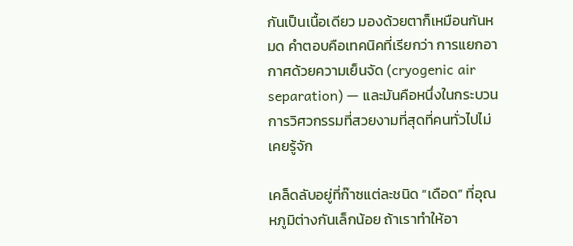กันเป็นเนื้อเดียว มองด้วยตาก็เหมือนกันหมด คำตอบคือเทคนิคที่เรียกว่า การแยกอากาศด้วยความเย็นจัด (cryogenic air separation) — และมันคือหนึ่งในกระบวนการวิศวกรรมที่สวยงามที่สุดที่คนทั่วไปไม่เคยรู้จัก

เคล็ดลับอยู่ที่ก๊าซแต่ละชนิด “เดือด” ที่อุณหภูมิต่างกันเล็กน้อย ถ้าเราทำให้อา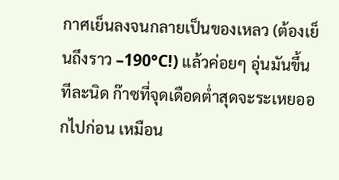กาศเย็นลงจนกลายเป็นของเหลว (ต้องเย็นถึงราว –190°C!) แล้วค่อยๆ อุ่นมันขึ้นทีละนิด ก๊าซที่จุดเดือดต่ำสุดจะระเหยออกไปก่อน เหมือน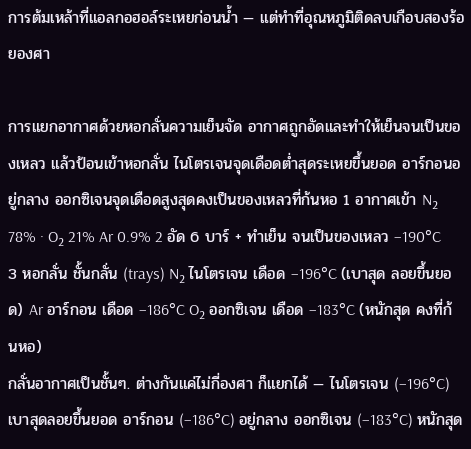การต้มเหล้าที่แอลกอฮอล์ระเหยก่อนน้ำ — แต่ทำที่อุณหภูมิติดลบเกือบสองร้อยองศา

การแยกอากาศด้วยหอกลั่นความเย็นจัด อากาศถูกอัดและทำให้เย็นจนเป็นของเหลว แล้วป้อนเข้าหอกลั่น ไนโตรเจนจุดเดือดต่ำสุดระเหยขึ้นยอด อาร์กอนอยู่กลาง ออกซิเจนจุดเดือดสูงสุดคงเป็นของเหลวที่ก้นหอ 1 อากาศเข้า N₂ 78% · O₂ 21% Ar 0.9% 2 อัด 6 บาร์ + ทำเย็น จนเป็นของเหลว –190°C 3 หอกลั่น ชั้นกลั่น (trays) N₂ ไนโตรเจน เดือด –196°C (เบาสุด ลอยขึ้นยอด) Ar อาร์กอน เดือด –186°C O₂ ออกซิเจน เดือด –183°C (หนักสุด คงที่ก้นหอ)
กลั่นอากาศเป็นชั้นๆ. ต่างกันแค่ไม่กี่องศา ก็แยกได้ — ไนโตรเจน (–196°C) เบาสุดลอยขึ้นยอด อาร์กอน (–186°C) อยู่กลาง ออกซิเจน (–183°C) หนักสุด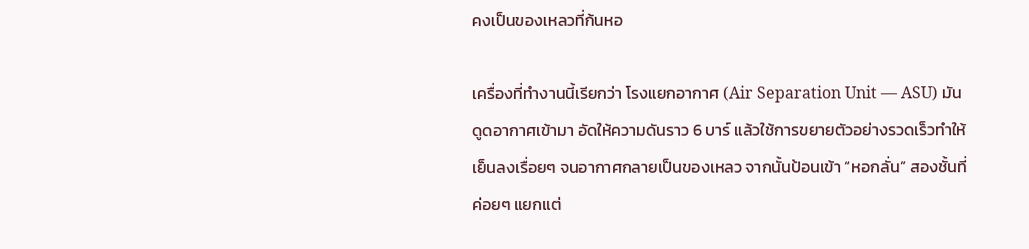คงเป็นของเหลวที่ก้นหอ

เครื่องที่ทำงานนี้เรียกว่า โรงแยกอากาศ (Air Separation Unit — ASU) มันดูดอากาศเข้ามา อัดให้ความดันราว 6 บาร์ แล้วใช้การขยายตัวอย่างรวดเร็วทำให้เย็นลงเรื่อยๆ จนอากาศกลายเป็นของเหลว จากนั้นป้อนเข้า “หอกลั่น” สองชั้นที่ค่อยๆ แยกแต่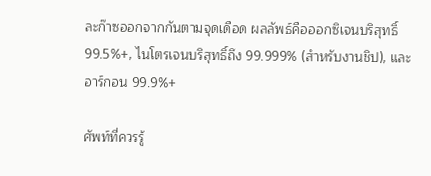ละก๊าซออกจากกันตามจุดเดือด ผลลัพธ์คือออกซิเจนบริสุทธิ์ 99.5%+, ไนโตรเจนบริสุทธิ์ถึง 99.999% (สำหรับงานชิป), และอาร์กอน 99.9%+

ศัพท์ที่ควรรู้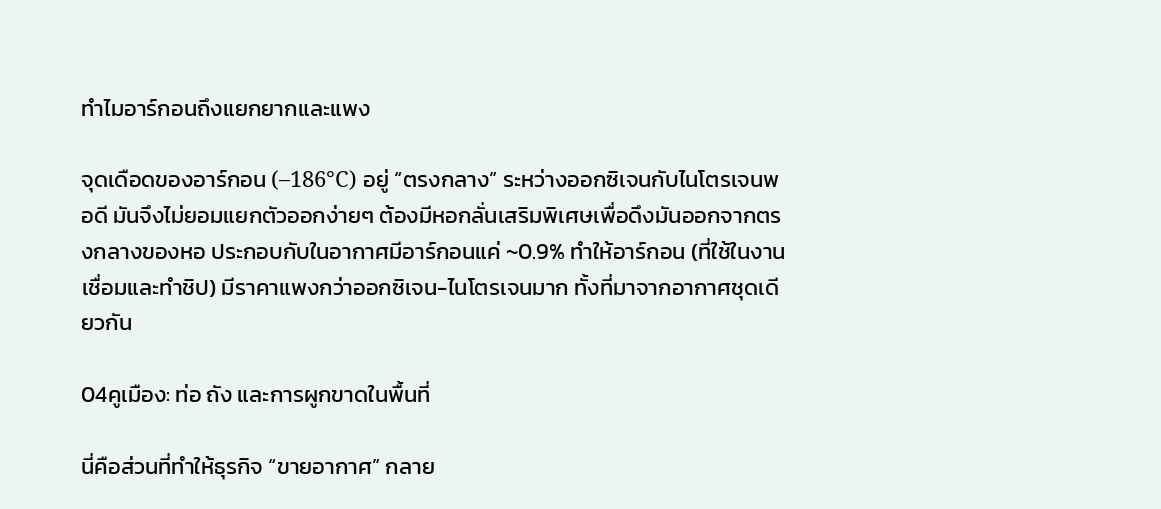ทำไมอาร์กอนถึงแยกยากและแพง

จุดเดือดของอาร์กอน (–186°C) อยู่ “ตรงกลาง” ระหว่างออกซิเจนกับไนโตรเจนพอดี มันจึงไม่ยอมแยกตัวออกง่ายๆ ต้องมีหอกลั่นเสริมพิเศษเพื่อดึงมันออกจากตรงกลางของหอ ประกอบกับในอากาศมีอาร์กอนแค่ ~0.9% ทำให้อาร์กอน (ที่ใช้ในงานเชื่อมและทำชิป) มีราคาแพงกว่าออกซิเจน-ไนโตรเจนมาก ทั้งที่มาจากอากาศชุดเดียวกัน

04คูเมือง: ท่อ ถัง และการผูกขาดในพื้นที่

นี่คือส่วนที่ทำให้ธุรกิจ “ขายอากาศ” กลาย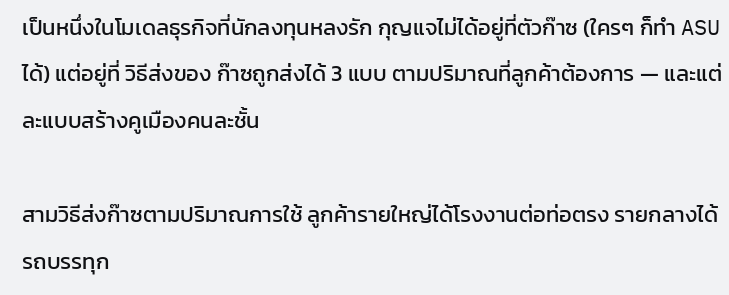เป็นหนึ่งในโมเดลธุรกิจที่นักลงทุนหลงรัก กุญแจไม่ได้อยู่ที่ตัวก๊าซ (ใครๆ ก็ทำ ASU ได้) แต่อยู่ที่ วิธีส่งของ ก๊าซถูกส่งได้ 3 แบบ ตามปริมาณที่ลูกค้าต้องการ — และแต่ละแบบสร้างคูเมืองคนละชั้น

สามวิธีส่งก๊าซตามปริมาณการใช้ ลูกค้ารายใหญ่ได้โรงงานต่อท่อตรง รายกลางได้รถบรรทุก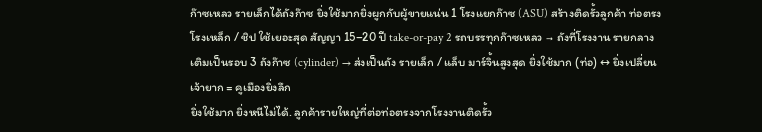ก๊าซเหลว รายเล็กได้ถังก๊าซ ยิ่งใช้มากยิ่งผูกกับผู้ขายแน่น 1 โรงแยกก๊าซ (ASU) สร้างติดรั้วลูกค้า ท่อตรง โรงเหล็ก / ชิป ใช้เยอะสุด สัญญา 15–20 ปี take-or-pay 2 รถบรรทุกก๊าซเหลว → ถังที่โรงงาน รายกลาง เติมเป็นรอบ 3 ถังก๊าซ (cylinder) → ส่งเป็นถัง รายเล็ก / แล็บ มาร์จิ้นสูงสุด ยิ่งใช้มาก (ท่อ) ↔ ยิ่งเปลี่ยนเจ้ายาก = คูเมืองยิ่งลึก
ยิ่งใช้มาก ยิ่งหนีไม่ได้. ลูกค้ารายใหญ่ที่ต่อท่อตรงจากโรงงานติดรั้ว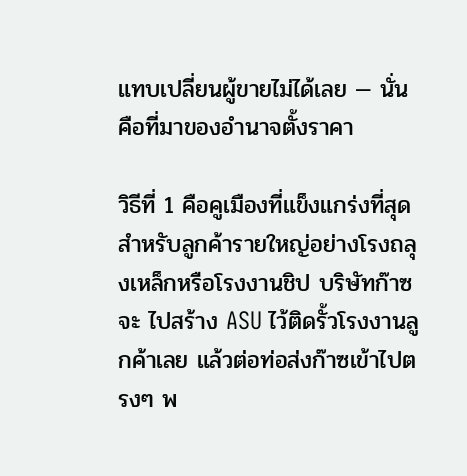แทบเปลี่ยนผู้ขายไม่ได้เลย — นั่นคือที่มาของอำนาจตั้งราคา

วิธีที่ 1 คือคูเมืองที่แข็งแกร่งที่สุด สำหรับลูกค้ารายใหญ่อย่างโรงถลุงเหล็กหรือโรงงานชิป บริษัทก๊าซจะ ไปสร้าง ASU ไว้ติดรั้วโรงงานลูกค้าเลย แล้วต่อท่อส่งก๊าซเข้าไปตรงๆ พ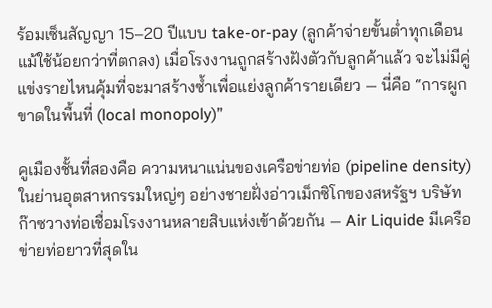ร้อมเซ็นสัญญา 15–20 ปีแบบ take-or-pay (ลูกค้าจ่ายขั้นต่ำทุกเดือน แม้ใช้น้อยกว่าที่ตกลง) เมื่อโรงงานถูกสร้างฝังตัวกับลูกค้าแล้ว จะไม่มีคู่แข่งรายไหนคุ้มที่จะมาสร้างซ้ำเพื่อแย่งลูกค้ารายเดียว — นี่คือ “การผูกขาดในพื้นที่ (local monopoly)”

คูเมืองชั้นที่สองคือ ความหนาแน่นของเครือข่ายท่อ (pipeline density) ในย่านอุตสาหกรรมใหญ่ๆ อย่างชายฝั่งอ่าวเม็กซิโกของสหรัฐฯ บริษัทก๊าซวางท่อเชื่อมโรงงานหลายสิบแห่งเข้าด้วยกัน — Air Liquide มีเครือข่ายท่อยาวที่สุดใน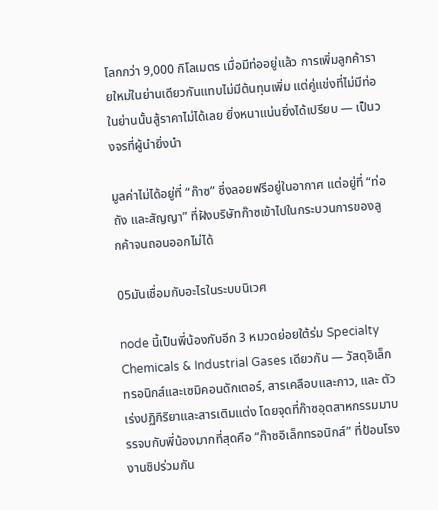โลกกว่า 9,000 กิโลเมตร เมื่อมีท่ออยู่แล้ว การเพิ่มลูกค้ารายใหม่ในย่านเดียวกันแทบไม่มีต้นทุนเพิ่ม แต่คู่แข่งที่ไม่มีท่อในย่านนั้นสู้ราคาไม่ได้เลย ยิ่งหนาแน่นยิ่งได้เปรียบ — เป็นวงจรที่ผู้นำยิ่งนำ

มูลค่าไม่ได้อยู่ที่ “ก๊าซ” ซึ่งลอยฟรีอยู่ในอากาศ แต่อยู่ที่ “ท่อ ถัง และสัญญา” ที่ฝังบริษัทก๊าซเข้าไปในกระบวนการของลูกค้าจนถอนออกไม่ได้

05มันเชื่อมกับอะไรในระบบนิเวศ

node นี้เป็นพี่น้องกับอีก 3 หมวดย่อยใต้ร่ม Specialty Chemicals & Industrial Gases เดียวกัน — วัสดุอิเล็กทรอนิกส์และเซมิคอนดักเตอร์, สารเคลือบและกาว, และ ตัวเร่งปฏิกิริยาและสารเติมแต่ง โดยจุดที่ก๊าซอุตสาหกรรมมาบรรจบกับพี่น้องมากที่สุดคือ “ก๊าซอิเล็กทรอนิกส์” ที่ป้อนโรงงานชิปร่วมกัน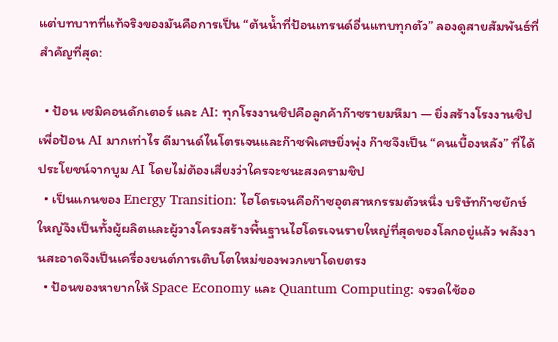แต่บทบาทที่แท้จริงของมันคือการเป็น “ต้นน้ำที่ป้อนเทรนด์อื่นแทบทุกตัว” ลองดูสายสัมพันธ์ที่สำคัญที่สุด:

  • ป้อน เซมิคอนดักเตอร์ และ AI: ทุกโรงงานชิปคือลูกค้าก๊าซรายมหึมา — ยิ่งสร้างโรงงานชิปเพื่อป้อน AI มากเท่าไร ดีมานด์ไนโตรเจนและก๊าซพิเศษยิ่งพุ่ง ก๊าซจึงเป็น “คนเบื้องหลัง” ที่ได้ประโยชน์จากบูม AI โดยไม่ต้องเสี่ยงว่าใครจะชนะสงครามชิป
  • เป็นแกนของ Energy Transition: ไฮโดรเจนคือก๊าซอุตสาหกรรมตัวหนึ่ง บริษัทก๊าซยักษ์ใหญ่จึงเป็นทั้งผู้ผลิตและผู้วางโครงสร้างพื้นฐานไฮโดรเจนรายใหญ่ที่สุดของโลกอยู่แล้ว พลังงานสะอาดจึงเป็นเครื่องยนต์การเติบโตใหม่ของพวกเขาโดยตรง
  • ป้อนของหายากให้ Space Economy และ Quantum Computing: จรวดใช้ออ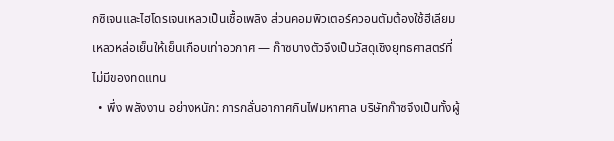กซิเจนและไฮโดรเจนเหลวเป็นเชื้อเพลิง ส่วนคอมพิวเตอร์ควอนตัมต้องใช้ฮีเลียมเหลวหล่อเย็นให้เย็นเกือบเท่าอวกาศ — ก๊าซบางตัวจึงเป็นวัสดุเชิงยุทธศาสตร์ที่ไม่มีของทดแทน
  • พึ่ง พลังงาน อย่างหนัก: การกลั่นอากาศกินไฟมหาศาล บริษัทก๊าซจึงเป็นทั้งผู้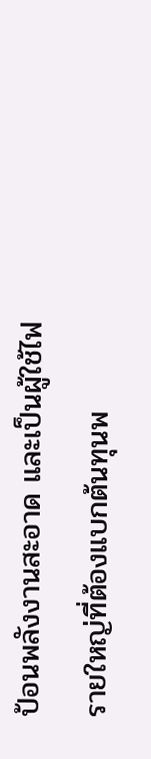ป้อนพลังงานสะอาด และเป็นผู้ใช้ไฟรายใหญ่ที่ต้องแบกต้นทุนพ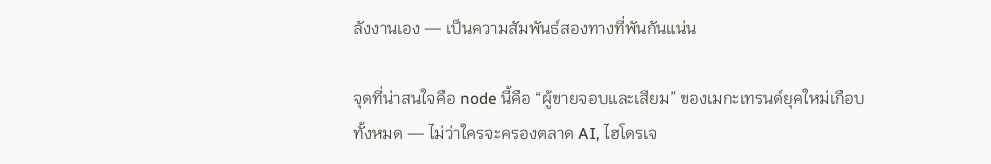ลังงานเอง — เป็นความสัมพันธ์สองทางที่พันกันแน่น

จุดที่น่าสนใจคือ node นี้คือ “ผู้ขายจอบและเสียม” ของเมกะเทรนด์ยุคใหม่เกือบทั้งหมด — ไม่ว่าใครจะครองตลาด AI, ไฮโดรเจ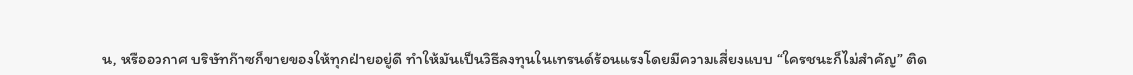น, หรืออวกาศ บริษัทก๊าซก็ขายของให้ทุกฝ่ายอยู่ดี ทำให้มันเป็นวิธีลงทุนในเทรนด์ร้อนแรงโดยมีความเสี่ยงแบบ “ใครชนะก็ไม่สำคัญ” ติด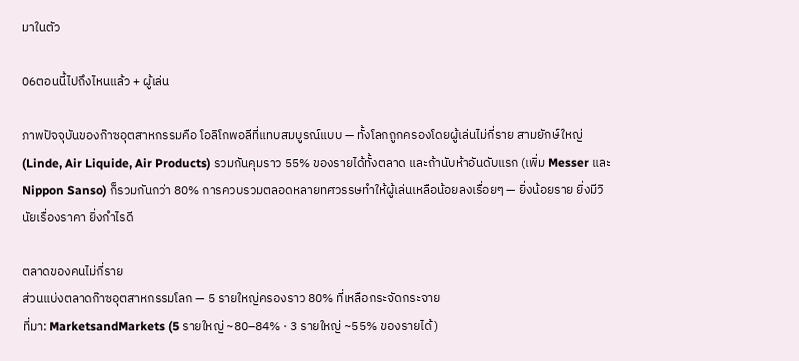มาในตัว

06ตอนนี้ไปถึงไหนแล้ว + ผู้เล่น

ภาพปัจจุบันของก๊าซอุตสาหกรรมคือ โอลิโกพอลีที่แทบสมบูรณ์แบบ — ทั้งโลกถูกครองโดยผู้เล่นไม่กี่ราย สามยักษ์ใหญ่ (Linde, Air Liquide, Air Products) รวมกันคุมราว 55% ของรายได้ทั้งตลาด และถ้านับห้าอันดับแรก (เพิ่ม Messer และ Nippon Sanso) ก็รวมกันกว่า 80% การควบรวมตลอดหลายทศวรรษทำให้ผู้เล่นเหลือน้อยลงเรื่อยๆ — ยิ่งน้อยราย ยิ่งมีวินัยเรื่องราคา ยิ่งกำไรดี

ตลาดของคนไม่กี่ราย
ส่วนแบ่งตลาดก๊าซอุตสาหกรรมโลก — 5 รายใหญ่ครองราว 80% ที่เหลือกระจัดกระจาย
ที่มา: MarketsandMarkets (5 รายใหญ่ ~80–84% · 3 รายใหญ่ ~55% ของรายได้)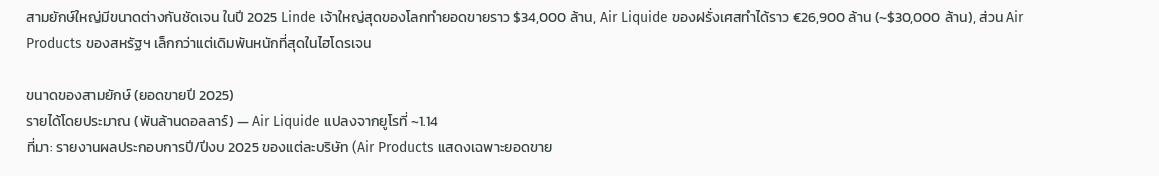สามยักษ์ใหญ่มีขนาดต่างกันชัดเจน ในปี 2025 Linde เจ้าใหญ่สุดของโลกทำยอดขายราว $34,000 ล้าน, Air Liquide ของฝรั่งเศสทำได้ราว €26,900 ล้าน (~$30,000 ล้าน), ส่วน Air Products ของสหรัฐฯ เล็กกว่าแต่เดิมพันหนักที่สุดในไฮโดรเจน

ขนาดของสามยักษ์ (ยอดขายปี 2025)
รายได้โดยประมาณ (พันล้านดอลลาร์) — Air Liquide แปลงจากยูโรที่ ~1.14
ที่มา: รายงานผลประกอบการปี/ปีงบ 2025 ของแต่ละบริษัท (Air Products แสดงเฉพาะยอดขาย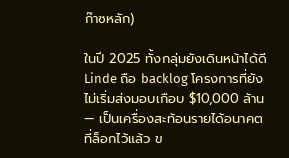ก๊าซหลัก)

ในปี 2025 ทั้งกลุ่มยังเดินหน้าได้ดี Linde ถือ backlog โครงการที่ยังไม่เริ่มส่งมอบเกือบ $10,000 ล้าน — เป็นเครื่องสะท้อนรายได้อนาคตที่ล็อกไว้แล้ว ข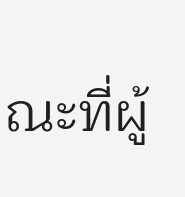ณะที่ผู้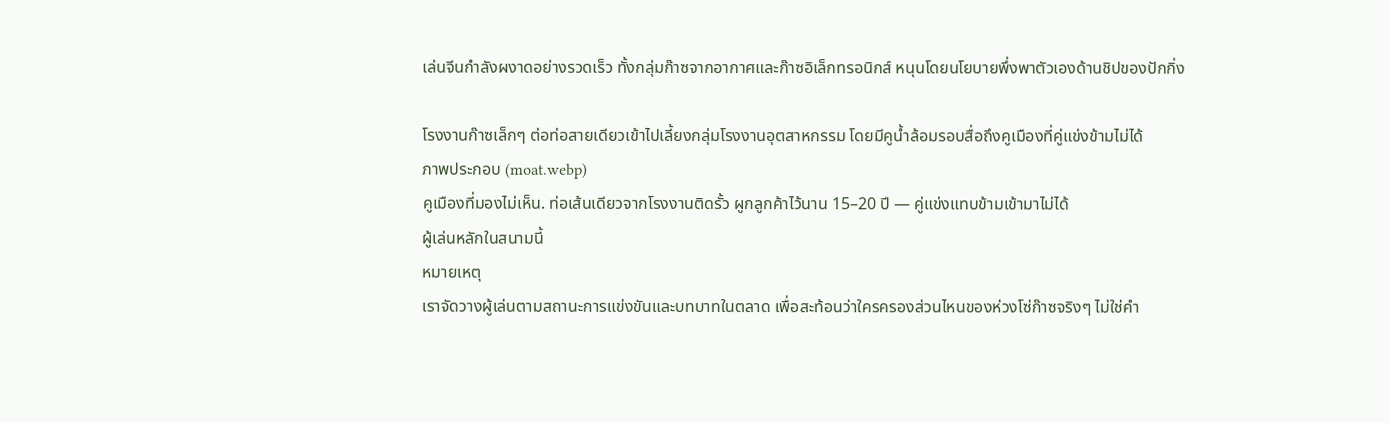เล่นจีนกำลังผงาดอย่างรวดเร็ว ทั้งกลุ่มก๊าซจากอากาศและก๊าซอิเล็กทรอนิกส์ หนุนโดยนโยบายพึ่งพาตัวเองด้านชิปของปักกิ่ง

โรงงานก๊าซเล็กๆ ต่อท่อสายเดียวเข้าไปเลี้ยงกลุ่มโรงงานอุตสาหกรรม โดยมีคูน้ำล้อมรอบสื่อถึงคูเมืองที่คู่แข่งข้ามไม่ได้
ภาพประกอบ (moat.webp)
คูเมืองที่มองไม่เห็น. ท่อเส้นเดียวจากโรงงานติดรั้ว ผูกลูกค้าไว้นาน 15–20 ปี — คู่แข่งแทบข้ามเข้ามาไม่ได้
ผู้เล่นหลักในสนามนี้
หมายเหตุ
เราจัดวางผู้เล่นตามสถานะการแข่งขันและบทบาทในตลาด เพื่อสะท้อนว่าใครครองส่วนไหนของห่วงโซ่ก๊าซจริงๆ ไม่ใช่คำ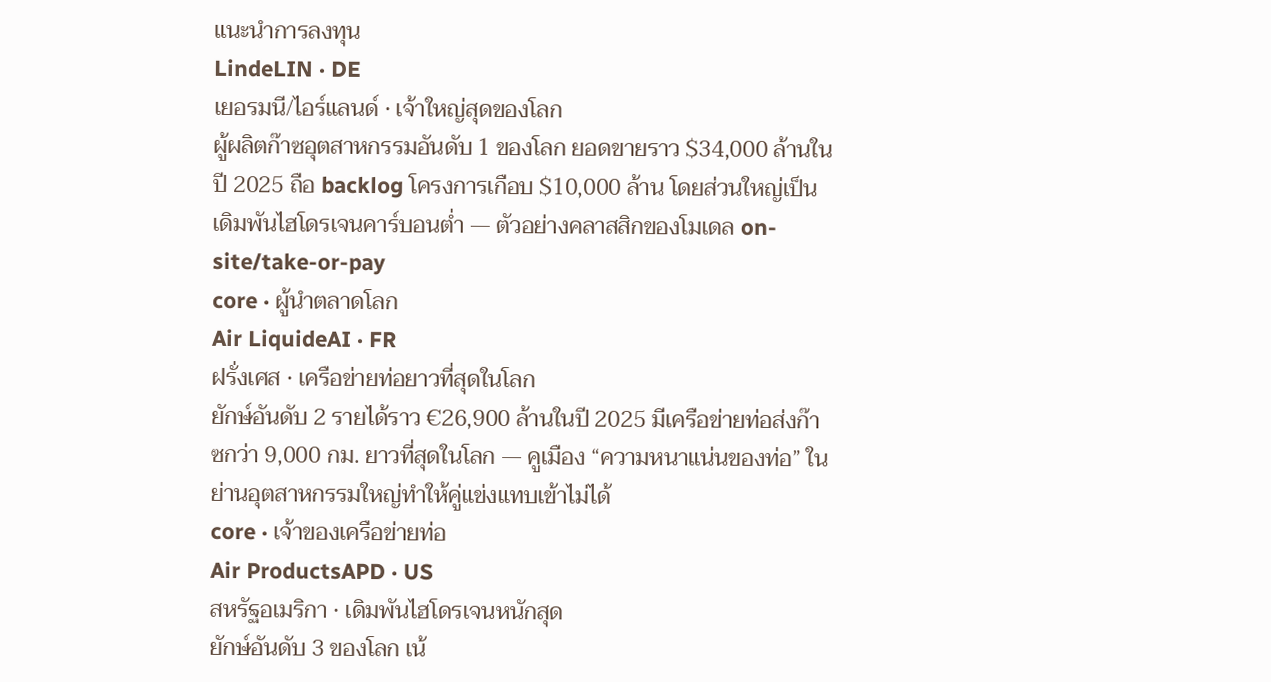แนะนำการลงทุน
LindeLIN · DE
เยอรมนี/ไอร์แลนด์ · เจ้าใหญ่สุดของโลก
ผู้ผลิตก๊าซอุตสาหกรรมอันดับ 1 ของโลก ยอดขายราว $34,000 ล้านในปี 2025 ถือ backlog โครงการเกือบ $10,000 ล้าน โดยส่วนใหญ่เป็นเดิมพันไฮโดรเจนคาร์บอนต่ำ — ตัวอย่างคลาสสิกของโมเดล on-site/take-or-pay
core · ผู้นำตลาดโลก
Air LiquideAI · FR
ฝรั่งเศส · เครือข่ายท่อยาวที่สุดในโลก
ยักษ์อันดับ 2 รายได้ราว €26,900 ล้านในปี 2025 มีเครือข่ายท่อส่งก๊าซกว่า 9,000 กม. ยาวที่สุดในโลก — คูเมือง “ความหนาแน่นของท่อ” ในย่านอุตสาหกรรมใหญ่ทำให้คู่แข่งแทบเข้าไม่ได้
core · เจ้าของเครือข่ายท่อ
Air ProductsAPD · US
สหรัฐอเมริกา · เดิมพันไฮโดรเจนหนักสุด
ยักษ์อันดับ 3 ของโลก เน้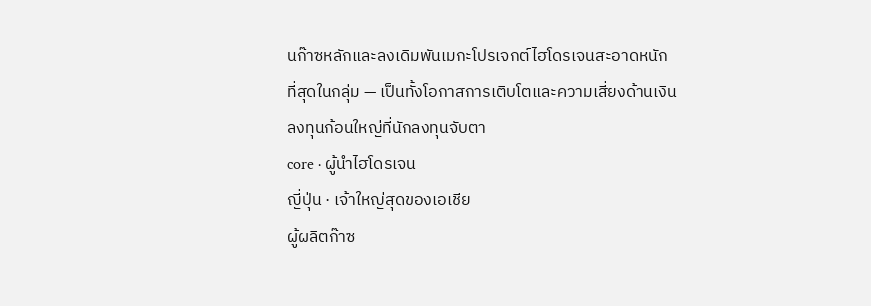นก๊าซหลักและลงเดิมพันเมกะโปรเจกต์ไฮโดรเจนสะอาดหนักที่สุดในกลุ่ม — เป็นทั้งโอกาสการเติบโตและความเสี่ยงด้านเงินลงทุนก้อนใหญ่ที่นักลงทุนจับตา
core · ผู้นำไฮโดรเจน
ญี่ปุ่น · เจ้าใหญ่สุดของเอเชีย
ผู้ผลิตก๊าซ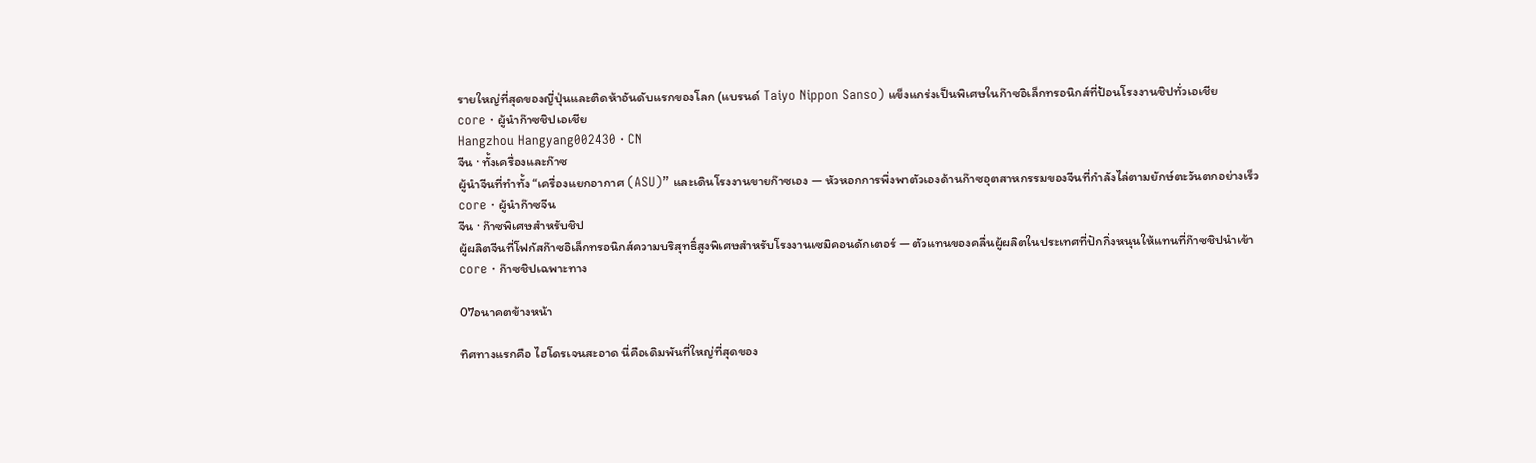รายใหญ่ที่สุดของญี่ปุ่นและติดห้าอันดับแรกของโลก (แบรนด์ Taiyo Nippon Sanso) แข็งแกร่งเป็นพิเศษในก๊าซอิเล็กทรอนิกส์ที่ป้อนโรงงานชิปทั่วเอเชีย
core · ผู้นำก๊าซชิปเอเชีย
Hangzhou Hangyang002430 · CN
จีน · ทั้งเครื่องและก๊าซ
ผู้นำจีนที่ทำทั้ง “เครื่องแยกอากาศ (ASU)” และเดินโรงงานขายก๊าซเอง — หัวหอกการพึ่งพาตัวเองด้านก๊าซอุตสาหกรรมของจีนที่กำลังไล่ตามยักษ์ตะวันตกอย่างเร็ว
core · ผู้นำก๊าซจีน
จีน · ก๊าซพิเศษสำหรับชิป
ผู้ผลิตจีนที่โฟกัสก๊าซอิเล็กทรอนิกส์ความบริสุทธิ์สูงพิเศษสำหรับโรงงานเซมิคอนดักเตอร์ — ตัวแทนของคลื่นผู้ผลิตในประเทศที่ปักกิ่งหนุนให้แทนที่ก๊าซชิปนำเข้า
core · ก๊าซชิปเฉพาะทาง

07อนาคตข้างหน้า

ทิศทางแรกคือ ไฮโดรเจนสะอาด นี่คือเดิมพันที่ใหญ่ที่สุดของ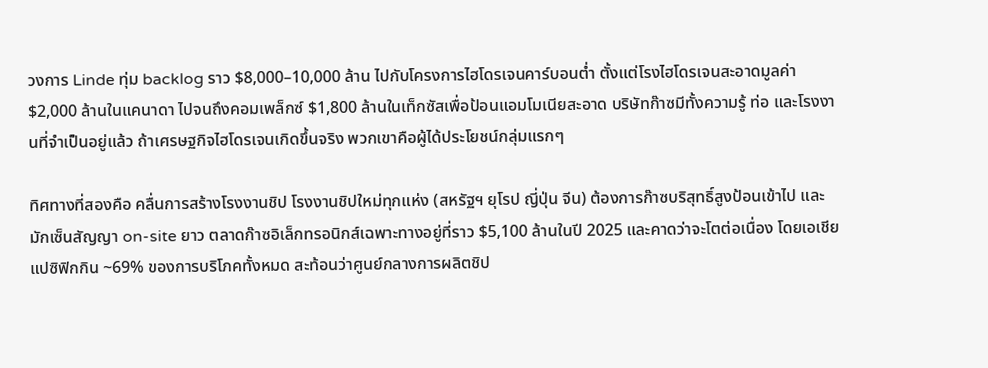วงการ Linde ทุ่ม backlog ราว $8,000–10,000 ล้าน ไปกับโครงการไฮโดรเจนคาร์บอนต่ำ ตั้งแต่โรงไฮโดรเจนสะอาดมูลค่า $2,000 ล้านในแคนาดา ไปจนถึงคอมเพล็กซ์ $1,800 ล้านในเท็กซัสเพื่อป้อนแอมโมเนียสะอาด บริษัทก๊าซมีทั้งความรู้ ท่อ และโรงงานที่จำเป็นอยู่แล้ว ถ้าเศรษฐกิจไฮโดรเจนเกิดขึ้นจริง พวกเขาคือผู้ได้ประโยชน์กลุ่มแรกๆ

ทิศทางที่สองคือ คลื่นการสร้างโรงงานชิป โรงงานชิปใหม่ทุกแห่ง (สหรัฐฯ ยุโรป ญี่ปุ่น จีน) ต้องการก๊าซบริสุทธิ์สูงป้อนเข้าไป และมักเซ็นสัญญา on-site ยาว ตลาดก๊าซอิเล็กทรอนิกส์เฉพาะทางอยู่ที่ราว $5,100 ล้านในปี 2025 และคาดว่าจะโตต่อเนื่อง โดยเอเชียแปซิฟิกกิน ~69% ของการบริโภคทั้งหมด สะท้อนว่าศูนย์กลางการผลิตชิป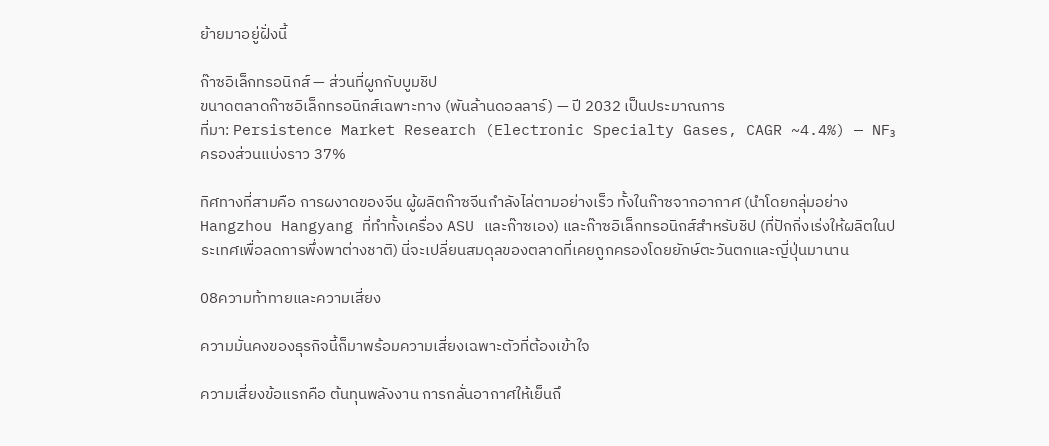ย้ายมาอยู่ฝั่งนี้

ก๊าซอิเล็กทรอนิกส์ — ส่วนที่ผูกกับบูมชิป
ขนาดตลาดก๊าซอิเล็กทรอนิกส์เฉพาะทาง (พันล้านดอลลาร์) — ปี 2032 เป็นประมาณการ
ที่มา: Persistence Market Research (Electronic Specialty Gases, CAGR ~4.4%) — NF₃ ครองส่วนแบ่งราว 37%

ทิศทางที่สามคือ การผงาดของจีน ผู้ผลิตก๊าซจีนกำลังไล่ตามอย่างเร็ว ทั้งในก๊าซจากอากาศ (นำโดยกลุ่มอย่าง Hangzhou Hangyang ที่ทำทั้งเครื่อง ASU และก๊าซเอง) และก๊าซอิเล็กทรอนิกส์สำหรับชิป (ที่ปักกิ่งเร่งให้ผลิตในประเทศเพื่อลดการพึ่งพาต่างชาติ) นี่จะเปลี่ยนสมดุลของตลาดที่เคยถูกครองโดยยักษ์ตะวันตกและญี่ปุ่นมานาน

08ความท้าทายและความเสี่ยง

ความมั่นคงของธุรกิจนี้ก็มาพร้อมความเสี่ยงเฉพาะตัวที่ต้องเข้าใจ

ความเสี่ยงข้อแรกคือ ต้นทุนพลังงาน การกลั่นอากาศให้เย็นถึ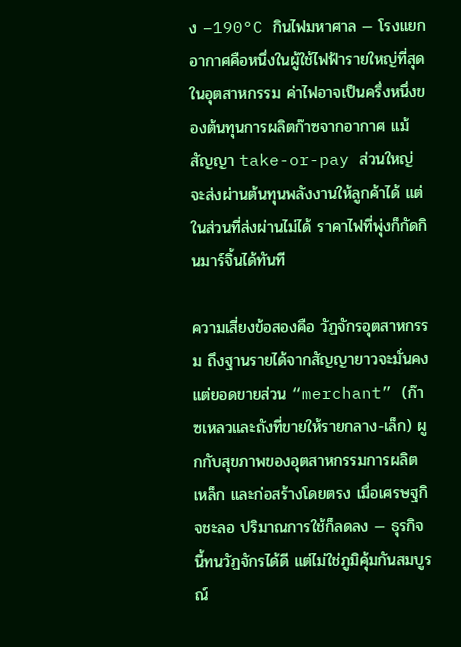ง –190°C กินไฟมหาศาล — โรงแยกอากาศคือหนึ่งในผู้ใช้ไฟฟ้ารายใหญ่ที่สุดในอุตสาหกรรม ค่าไฟอาจเป็นครึ่งหนึ่งของต้นทุนการผลิตก๊าซจากอากาศ แม้สัญญา take-or-pay ส่วนใหญ่จะส่งผ่านต้นทุนพลังงานให้ลูกค้าได้ แต่ในส่วนที่ส่งผ่านไม่ได้ ราคาไฟที่พุ่งก็กัดกินมาร์จิ้นได้ทันที

ความเสี่ยงข้อสองคือ วัฏจักรอุตสาหกรรม ถึงฐานรายได้จากสัญญายาวจะมั่นคง แต่ยอดขายส่วน “merchant” (ก๊าซเหลวและถังที่ขายให้รายกลาง-เล็ก) ผูกกับสุขภาพของอุตสาหกรรมการผลิต เหล็ก และก่อสร้างโดยตรง เมื่อเศรษฐกิจชะลอ ปริมาณการใช้ก็ลดลง — ธุรกิจนี้ทนวัฏจักรได้ดี แต่ไม่ใช่ภูมิคุ้มกันสมบูรณ์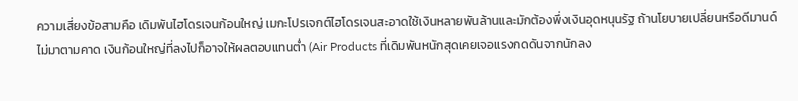ความเสี่ยงข้อสามคือ เดิมพันไฮโดรเจนก้อนใหญ่ เมกะโปรเจกต์ไฮโดรเจนสะอาดใช้เงินหลายพันล้านและมักต้องพึ่งเงินอุดหนุนรัฐ ถ้านโยบายเปลี่ยนหรือดีมานด์ไม่มาตามคาด เงินก้อนใหญ่ที่ลงไปก็อาจให้ผลตอบแทนต่ำ (Air Products ที่เดิมพันหนักสุดเคยเจอแรงกดดันจากนักลง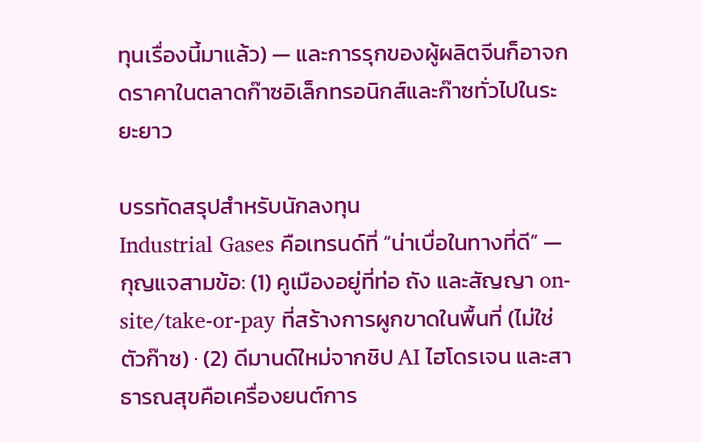ทุนเรื่องนี้มาแล้ว) — และการรุกของผู้ผลิตจีนก็อาจกดราคาในตลาดก๊าซอิเล็กทรอนิกส์และก๊าซทั่วไปในระยะยาว

บรรทัดสรุปสำหรับนักลงทุน
Industrial Gases คือเทรนด์ที่ “น่าเบื่อในทางที่ดี” — กุญแจสามข้อ: (1) คูเมืองอยู่ที่ท่อ ถัง และสัญญา on-site/take-or-pay ที่สร้างการผูกขาดในพื้นที่ (ไม่ใช่ตัวก๊าซ) · (2) ดีมานด์ใหม่จากชิป AI ไฮโดรเจน และสาธารณสุขคือเครื่องยนต์การ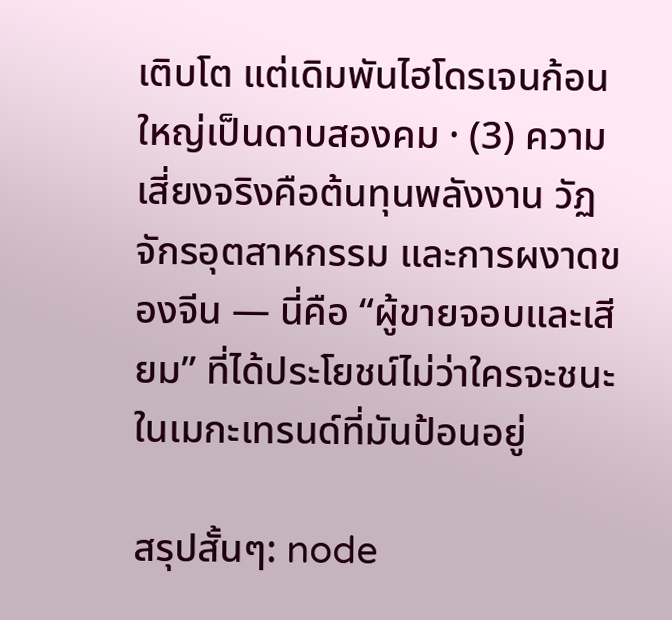เติบโต แต่เดิมพันไฮโดรเจนก้อนใหญ่เป็นดาบสองคม · (3) ความเสี่ยงจริงคือต้นทุนพลังงาน วัฏจักรอุตสาหกรรม และการผงาดของจีน — นี่คือ “ผู้ขายจอบและเสียม” ที่ได้ประโยชน์ไม่ว่าใครจะชนะในเมกะเทรนด์ที่มันป้อนอยู่

สรุปสั้นๆ: node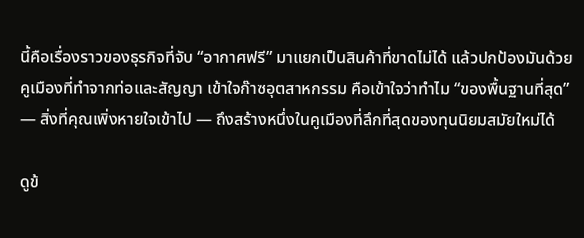นี้คือเรื่องราวของธุรกิจที่จับ “อากาศฟรี” มาแยกเป็นสินค้าที่ขาดไม่ได้ แล้วปกป้องมันด้วยคูเมืองที่ทำจากท่อและสัญญา เข้าใจก๊าซอุตสาหกรรม คือเข้าใจว่าทำไม “ของพื้นฐานที่สุด” — สิ่งที่คุณเพิ่งหายใจเข้าไป — ถึงสร้างหนึ่งในคูเมืองที่ลึกที่สุดของทุนนิยมสมัยใหม่ได้

ดูข้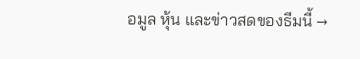อมูล หุ้น และข่าวสดของธีมนี้ →